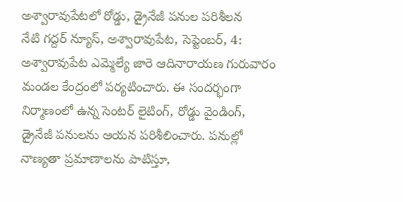అశ్వారావుపేటలో రోడ్డు, డ్రైనేజీ పనుల పరిశీలన
నేటి గద్దర్ న్యూస్, అశ్వారావుపేట, సెప్టెంబర్, 4: అశ్వారావుపేట ఎమ్మెల్యే జారె ఆదినారాయణ గురువారం మండల కేంద్రంలో పర్యటించారు. ఈ సందర్భంగా నిర్మాణంలో ఉన్న సెంటర్ లైటింగ్, రోడ్డు వైండింగ్, డ్రైనేజీ పనులను ఆయన పరిశీలించారు. పనుల్లో నాణ్యతా ప్రమాణాలను పాటిస్తూ,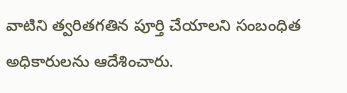వాటిని త్వరితగతిన పూర్తి చేయాలని సంబంధిత అధికారులను ఆదేశించారు.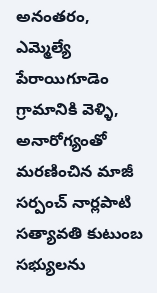అనంతరం, ఎమ్మెల్యే పేరాయిగూడెం గ్రామానికి వెళ్ళి, అనారోగ్యంతో మరణించిన మాజీ సర్పంచ్ నార్లపాటి సత్యావతి కుటుంబ సభ్యులను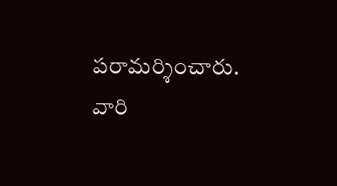పరామర్శించారు. వారి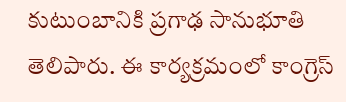కుటుంబానికి ప్రగాఢ సానుభూతి తెలిపారు. ఈ కార్యక్రమంలో కాంగ్రెస్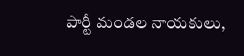పార్టీ మండల నాయకులు,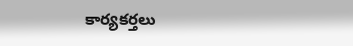కార్యకర్తలు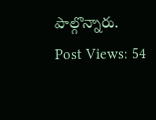పాల్గొన్నారు.
Post Views: 54